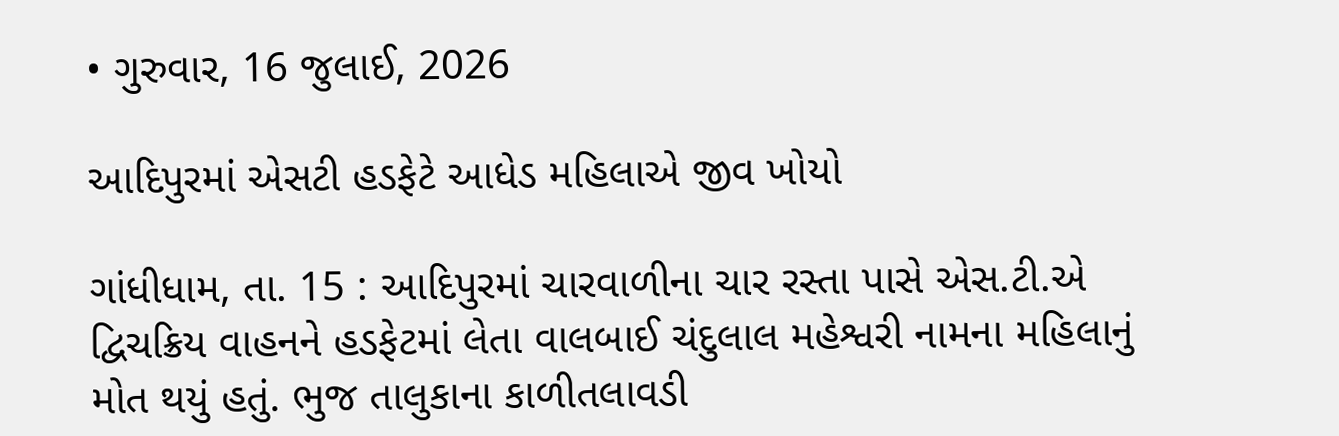• ગુરુવાર, 16 જુલાઈ, 2026

આદિપુરમાં એસટી હડફેટે આધેડ મહિલાએ જીવ ખોયો

ગાંધીધામ, તા. 15 : આદિપુરમાં ચારવાળીના ચાર રસ્તા પાસે એસ.ટી.એ દ્વિચક્રિય વાહનને હડફેટમાં લેતા વાલબાઈ ચંદુલાલ મહેશ્વરી નામના મહિલાનું મોત થયું હતું. ભુજ તાલુકાના કાળીતલાવડી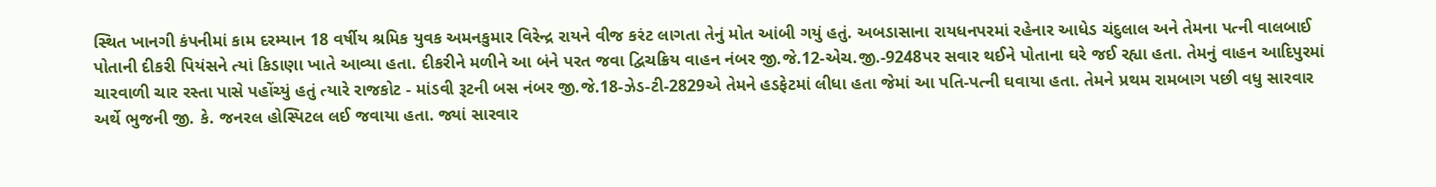સ્થિત ખાનગી કંપનીમાં કામ દરમ્યાન 18 વર્ષીય શ્રમિક યુવક અમનકુમાર વિરેન્દ્ર રાયને વીજ કરંટ લાગતા તેનું મોત આંબી ગયું હતું. અબડાસાના રાયધનપરમાં રહેનાર આધેડ ચંદુલાલ અને તેમના પત્ની વાલબાઈ પોતાની દીકરી પિયંસને ત્યાં કિડાણા ખાતે આવ્યા હતા. દીકરીને મળીને આ બંને પરત જવા દ્વિચક્રિય વાહન નંબર જી.જે.12-એચ.જી.-9248પર સવાર થઈને પોતાના ઘરે જઈ રહ્યા હતા. તેમનું વાહન આદિપુરમાં ચારવાળી ચાર રસ્તા પાસે પહોંચ્યું હતું ત્યારે રાજકોટ - માંડવી રૂટની બસ નંબર જી.જે.18-ઝેડ-ટી-2829એ તેમને હડફેટમાં લીધા હતા જેમાં આ પતિ-પત્ની ઘવાયા હતા. તેમને પ્રથમ રામબાગ પછી વધુ સારવાર અર્થે ભુજની જી. કે. જનરલ હોસ્પિટલ લઈ જવાયા હતા. જ્યાં સારવાર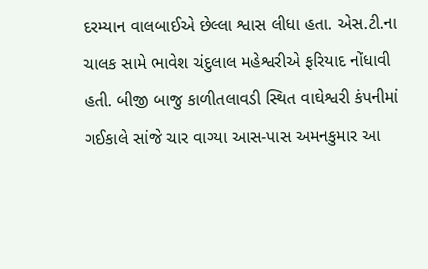દરમ્યાન વાલબાઈએ છેલ્લા શ્વાસ લીધા હતા. એસ.ટી.ના ચાલક સામે ભાવેશ ચંદુલાલ મહેશ્વરીએ ફરિયાદ નોંધાવી હતી. બીજી બાજુ કાળીતલાવડી સ્થિત વાઘેશ્વરી કંપનીમાં ગઈકાલે સાંજે ચાર વાગ્યા આસ-પાસ અમનકુમાર આ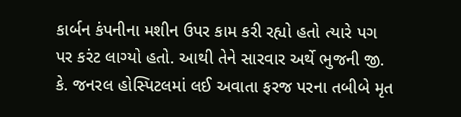કાર્બન કંપનીના મશીન ઉપર કામ કરી રહ્યો હતો ત્યારે પગ પર કરંટ લાગ્યો હતો. આથી તેને સારવાર અર્થે ભુજની જી. કે. જનરલ હોસ્પિટલમાં લઈ અવાતા ફરજ પરના તબીબે મૃત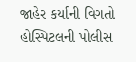જાહેર કર્યાની વિગતો હોસ્પિટલની પોલીસ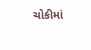ચોકીમાં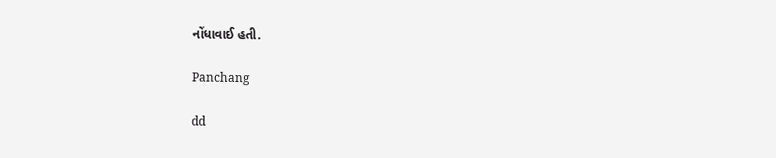નોંધાવાઈ હતી.

Panchang

dd